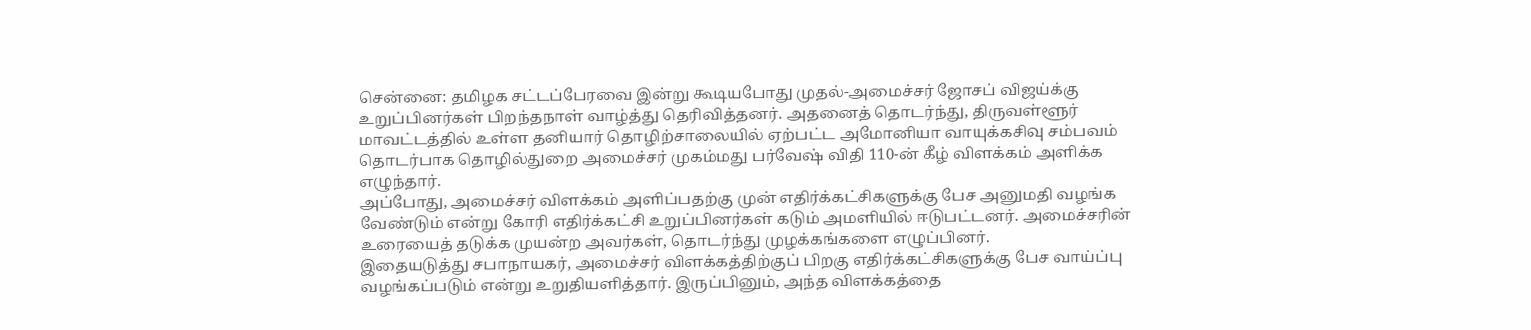சென்னை: தமிழக சட்டப்பேரவை இன்று கூடியபோது முதல்-அமைச்சர் ஜோசப் விஜய்க்கு உறுப்பினர்கள் பிறந்தநாள் வாழ்த்து தெரிவித்தனர். அதனைத் தொடர்ந்து, திருவள்ளூர் மாவட்டத்தில் உள்ள தனியார் தொழிற்சாலையில் ஏற்பட்ட அமோனியா வாயுக்கசிவு சம்பவம் தொடர்பாக தொழில்துறை அமைச்சர் முகம்மது பர்வேஷ் விதி 110-ன் கீழ் விளக்கம் அளிக்க எழுந்தார்.
அப்போது, அமைச்சர் விளக்கம் அளிப்பதற்கு முன் எதிர்க்கட்சிகளுக்கு பேச அனுமதி வழங்க வேண்டும் என்று கோரி எதிர்க்கட்சி உறுப்பினர்கள் கடும் அமளியில் ஈடுபட்டனர். அமைச்சரின் உரையைத் தடுக்க முயன்ற அவர்கள், தொடர்ந்து முழக்கங்களை எழுப்பினர்.
இதையடுத்து சபாநாயகர், அமைச்சர் விளக்கத்திற்குப் பிறகு எதிர்க்கட்சிகளுக்கு பேச வாய்ப்பு வழங்கப்படும் என்று உறுதியளித்தார். இருப்பினும், அந்த விளக்கத்தை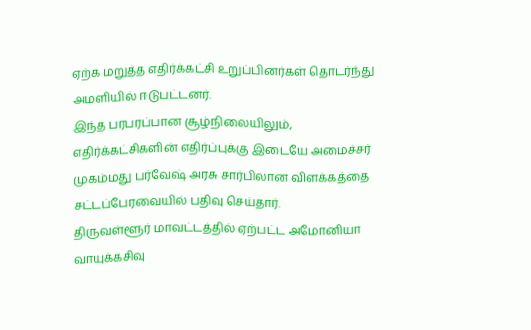ஏற்க மறுத்த எதிர்க்கட்சி உறுப்பினர்கள் தொடர்ந்து அமளியில் ஈடுபட்டனர்.
இந்த பரபரப்பான சூழ்நிலையிலும், எதிர்க்கட்சிகளின் எதிர்ப்புக்கு இடையே அமைச்சர் முகம்மது பர்வேஷ் அரசு சார்பிலான விளக்கத்தை சட்டப்பேரவையில் பதிவு செய்தார்.
திருவள்ளூர் மாவட்டத்தில் ஏற்பட்ட அமோனியா வாயுக்கசிவு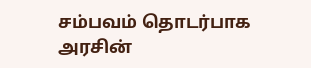சம்பவம் தொடர்பாக அரசின்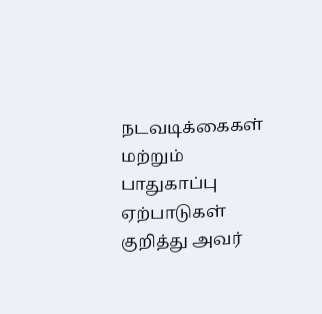நடவடிக்கைகள் மற்றும் பாதுகாப்பு ஏற்பாடுகள் குறித்து அவர்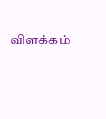விளக்கம்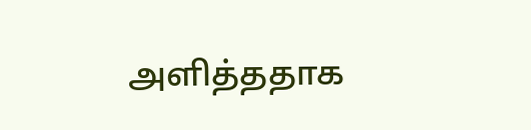அளித்ததாக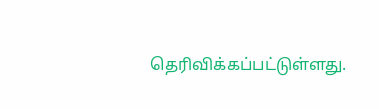தெரிவிக்கப்பட்டுள்ளது.